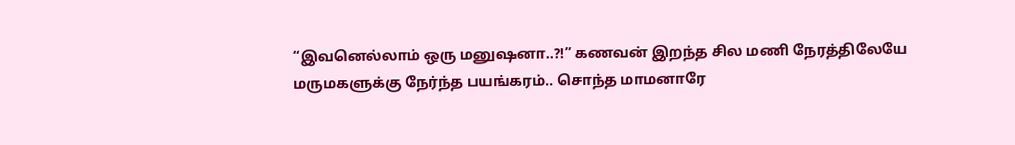“இவனெல்லாம் ஒரு மனுஷனா..?!” கணவன் இறந்த சில மணி நேரத்திலேயே மருமகளுக்கு நேர்ந்த பயங்கரம்.. சொந்த மாமனாரே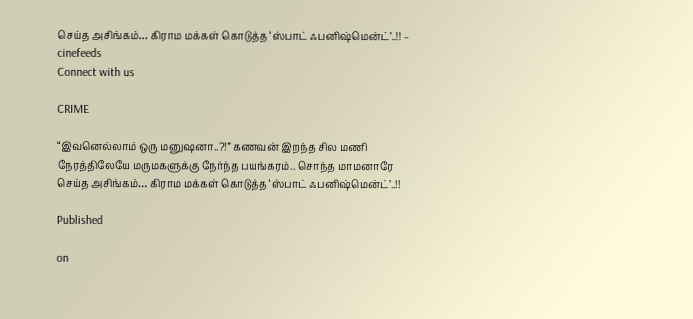செய்த அசிங்கம்… கிராம மக்கள் கொடுத்த ‘ஸ்பாட் ஃபனிஷ்மென்ட்’..!! – cinefeeds
Connect with us

CRIME

“இவனெல்லாம் ஒரு மனுஷனா..?!” கணவன் இறந்த சில மணி நேரத்திலேயே மருமகளுக்கு நேர்ந்த பயங்கரம்.. சொந்த மாமனாரே செய்த அசிங்கம்… கிராம மக்கள் கொடுத்த ‘ஸ்பாட் ஃபனிஷ்மென்ட்’..!!

Published

on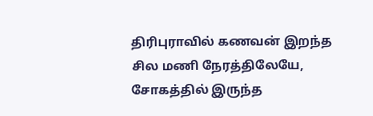திரிபுராவில் கணவன் இறந்த சில மணி நேரத்திலேயே, சோகத்தில் இருந்த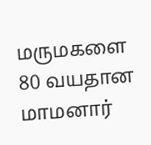மருமகளை 80 வயதான மாமனார்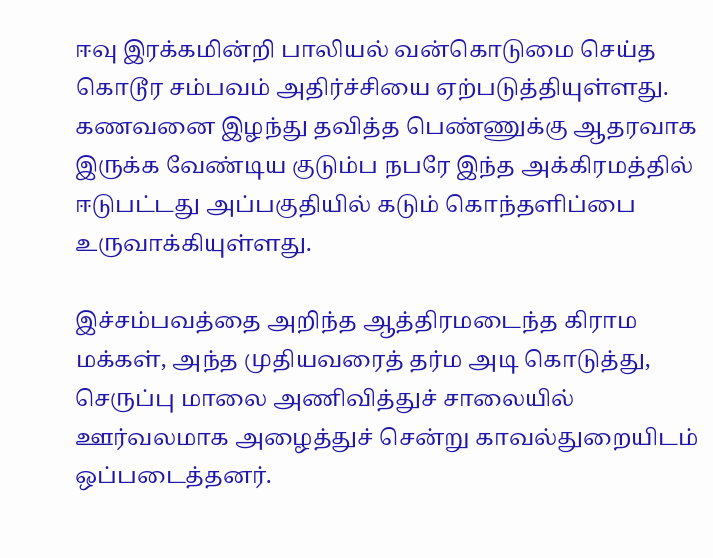ஈவு இரக்கமின்றி பாலியல் வன்கொடுமை செய்த கொடூர சம்பவம் அதிர்ச்சியை ஏற்படுத்தியுள்ளது. கணவனை இழந்து தவித்த பெண்ணுக்கு ஆதரவாக இருக்க வேண்டிய குடும்ப நபரே இந்த அக்கிரமத்தில் ஈடுபட்டது அப்பகுதியில் கடும் கொந்தளிப்பை உருவாக்கியுள்ளது.

இச்சம்பவத்தை அறிந்த ஆத்திரமடைந்த கிராம மக்கள், அந்த முதியவரைத் தர்ம அடி கொடுத்து, செருப்பு மாலை அணிவித்துச் சாலையில் ஊர்வலமாக அழைத்துச் சென்று காவல்துறையிடம் ஒப்படைத்தனர்.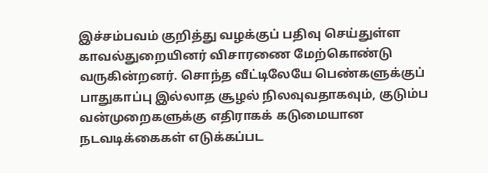இச்சம்பவம் குறித்து வழக்குப் பதிவு செய்துள்ள காவல்துறையினர் விசாரணை மேற்கொண்டு வருகின்றனர். சொந்த வீட்டிலேயே பெண்களுக்குப் பாதுகாப்பு இல்லாத சூழல் நிலவுவதாகவும், குடும்ப வன்முறைகளுக்கு எதிராகக் கடுமையான நடவடிக்கைகள் எடுக்கப்பட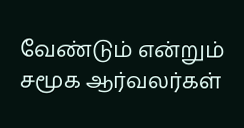வேண்டும் என்றும் சமூக ஆர்வலர்கள்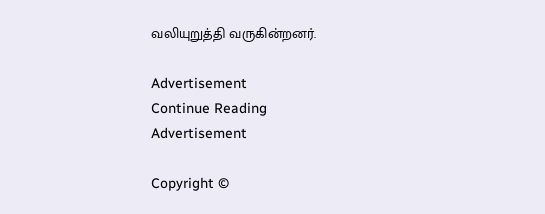வலியுறுத்தி வருகின்றனர்.

Advertisement
Continue Reading
Advertisement

Copyright ©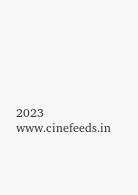2023 www.cinefeeds.in